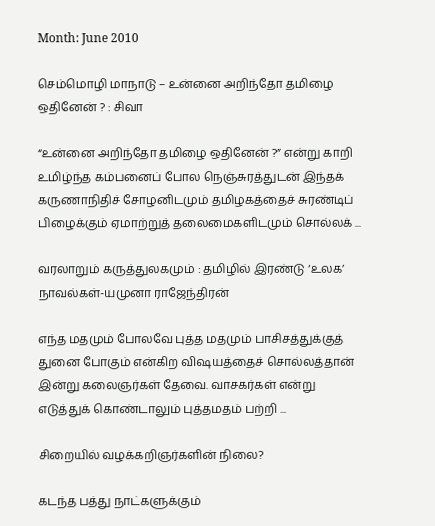Month: June 2010

செம்மொழி மாநாடு – உன்னை அறிந்தோ தமிழை ஒதினேன் ? : சிவா

“உன்னை அறிந்தோ தமிழை ஒதினேன் ?” என்று காறி உமிழ்ந்த கம்பனைப் போல நெஞ்சுரத்துடன் இந்தக் கருணாநிதிச் சோழனிடமும் தமிழகத்தைச் சுரண்டிப் பிழைக்கும் ஏமாற்றுத் தலைமைகளிடமும் சொல்லக் ...

வரலாறும் கருத்துலகமும் : தமிழில் இரண்டு ‘உலக’ நாவல்கள்-யமுனா ராஜேந்திரன்

எந்த மதமும் போலவே புத்த மதமும் பாசிசத்துக்குத் துனை போகும் என்கிற விஷயத்தைச் சொல்லத்தான் இன்று கலைஞர்கள் தேவை. வாசகர்கள் என்று எடுத்துக் கொண்டாலும் புத்தமதம் பற்றி ...

சிறையில் வழக்கறிஞர்களின் நிலை?

கடந்த பத்து நாட்களுக்கும்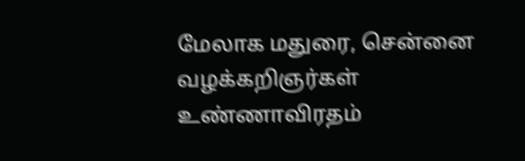மேலாக மதுரை, சென்னை வழக்கறிஞர்கள் உண்ணாவிரதம்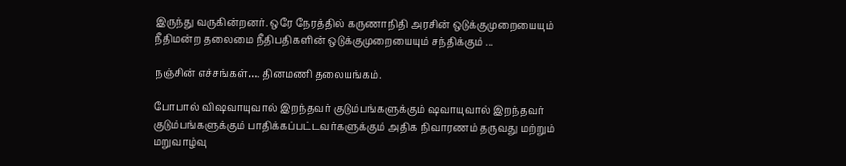இருந்து வருகின்றனர். ஒரே நேரத்தில் கருணாநிதி அரசின் ஒடுக்குமுறையையும் நீதிமன்ற தலைமை நீதிபதிகளின் ஒடுக்குமுறையையும் சந்திக்கும் ...

நஞ்சின் எச்சங்கள்…. தினமணி தலையங்கம்.

போபால் விஷவாயுவால் இறந்தவர் குடும்பங்களுக்கும் ஷவாயுவால் இறந்தவர் குடும்பங்களுக்கும் பாதிக்கப்பட்டவர்களுக்கும் அதிக நிவாரணம் தருவது மற்றும் மறுவாழ்வு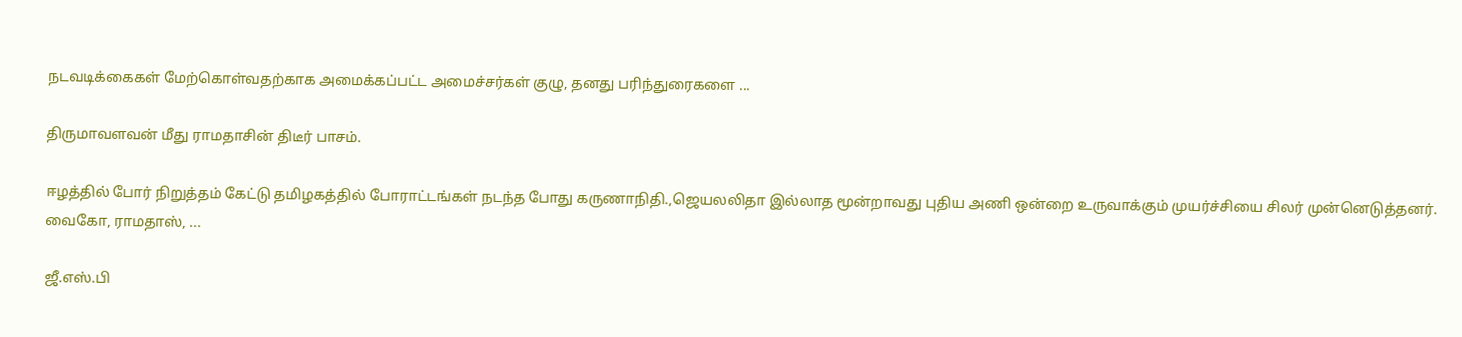நடவடிக்கைகள் மேற்கொள்வதற்காக அமைக்கப்பட்ட அமைச்சர்கள் குழு, தனது பரிந்துரைகளை ...

திருமாவளவன் மீது ராமதாசின் திடீர் பாசம்.

ஈழத்தில் போர் நிறுத்தம் கேட்டு தமிழகத்தில் போராட்டங்கள் நடந்த போது கருணாநிதி.,ஜெயலலிதா இல்லாத மூன்றாவது புதிய அணி ஒன்றை உருவாக்கும் முயர்ச்சியை சிலர் முன்னெடுத்தனர். வைகோ, ராமதாஸ், ...

ஜீ.எஸ்.பி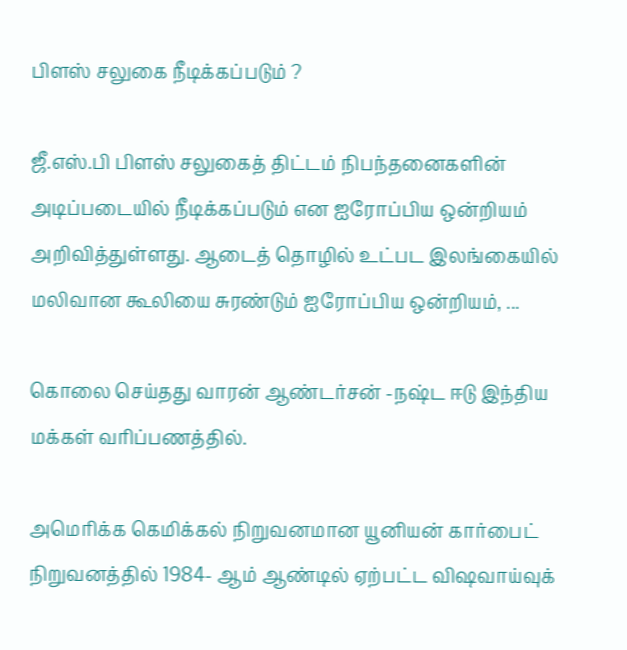பிளஸ் சலுகை நீடிக்கப்படும் ?

ஜீ.எஸ்.பி பிளஸ் சலுகைத் திட்டம் நிபந்தனைகளின் அடிப்படையில் நீடிக்கப்படும் என ஐரோப்பிய ஒன்றியம் அறிவித்துள்ளது. ஆடைத் தொழில் உட்பட இலங்கையில் மலிவான கூலியை சுரண்டும் ஐரோப்பிய ஒன்றியம், ...

கொலை செய்தது வாரன் ஆண்டர்சன் -நஷ்ட ஈடு இந்திய மக்கள் வரிப்பணத்தில்.

அமெரிக்க கெமிக்கல் நிறுவனமான யூனியன் கார்பைட் நிறுவனத்தில் 1984- ஆம் ஆண்டில் ஏற்பட்ட விஷவாய்வுக்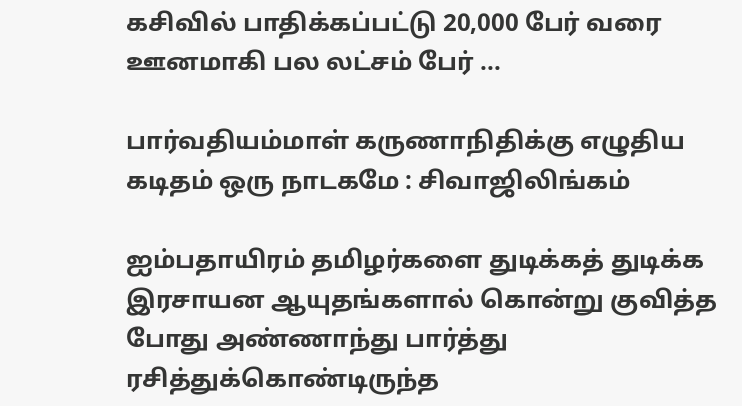கசிவில் பாதிக்கப்பட்டு 20,000 பேர் வரை ஊனமாகி பல லட்சம் பேர் ...

பார்வதியம்மாள் கருணாநிதிக்கு எழுதிய கடிதம் ஒரு நாடகமே : சிவாஜிலிங்கம்

ஐம்பதாயிரம் தமிழர்களை துடிக்கத் துடிக்க இரசாயன ஆயுதங்களால் கொன்று குவித்த போது அண்ணாந்து பார்த்து ரசித்துக்கொண்டிருந்த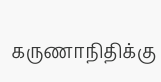கருணாநிதிக்கு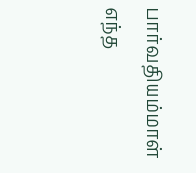பார்வதியம்மாள் எந்த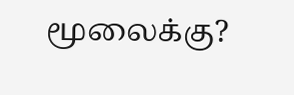மூலைக்கு?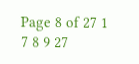Page 8 of 27 1 7 8 9 27